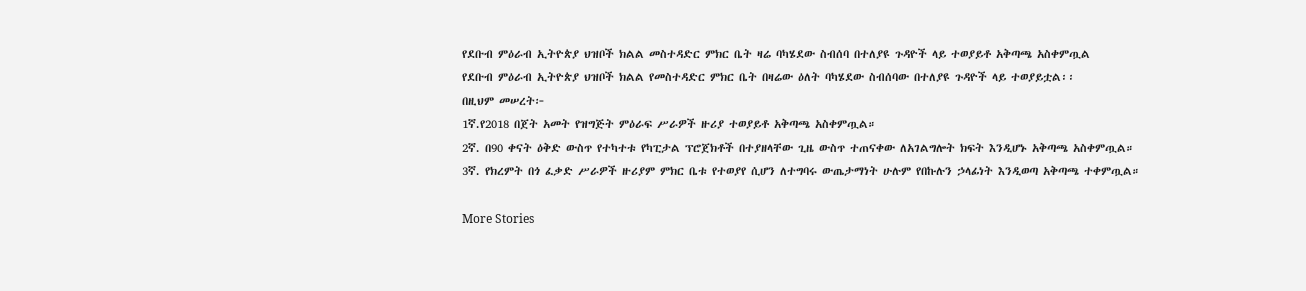የደቡብ ምዕራብ ኢትዮጵያ ህዝቦች ክልል መስተዳድር ምክር ቤት ዛሬ ባካሄደው ስብሰባ በተለያዩ ጉዳዮች ላይ ተወያይቶ አቅጣጫ አስቀምጧል
የደቡብ ምዕራብ ኢትዮጵያ ህዝቦች ክልል የመስተዳድር ምክር ቤት በዛሬው ዕለት ባካሄደው ስብሰባው በተለያዩ ጉዳዮች ላይ ተወያይቷል፡፡
በዚህም መሠረት፦
1ኛ.የ2018 በጀት አመት የዝግጅት ምዕራፍ ሥራዎች ዙሪያ ተወያይቶ አቅጣጫ አስቀምጧል።
2ኛ. በ90 ቀናት ዕቅድ ውስጥ የተካተቱ የካፒታል ፕሮጀክቶች በተያዘላቸው ጊዜ ውስጥ ተጠናቀው ለአገልግሎት ክፍት እንዲሆኑ አቅጣጫ አስቀምጧል።
3ኛ. የክረምት በጎ ፈቃድ ሥራዎች ዙሪያም ምክር ቤቱ የተወያየ ሲሆን ለተግባሩ ውጤታማነት ሁሉም የበኩሉን ኃላፊነት እንዲወጣ አቅጣጫ ተቀምጧል።

More Stories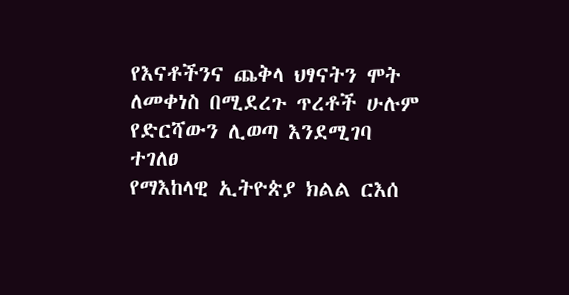የእናቶችንና ጨቅላ ህፃናትን ሞት ለመቀነስ በሚደረጉ ጥረቶች ሁሉም የድርሻውን ሊወጣ እንደሚገባ ተገለፀ
የማእከላዊ ኢትዮጵያ ክልል ርእሰ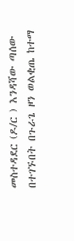መስተዳደር (ዶ/ር ) እንዳሻው ጣሰው በተገኙበት በጉራጌ ዞን ወልቂጤ ከተማ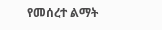የመሰረተ ልማት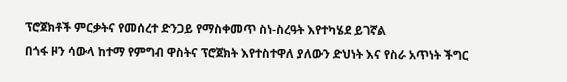ፕሮጀክቶች ምርቃትና የመሰረተ ድንጋይ የማስቀመጥ ስነ-ስረዓት እየተካሄደ ይገኛል
በጎፋ ዞን ሳውላ ከተማ የምግብ ዋስትና ፕሮጀክት እየተስተዋለ ያለውን ድህነት እና የስራ አጥነት ችግር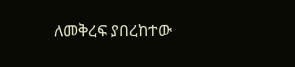ለመቅረፍ ያበረከተው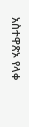አስተዋጽኦ የላቀ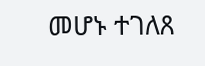መሆኑ ተገለጸ